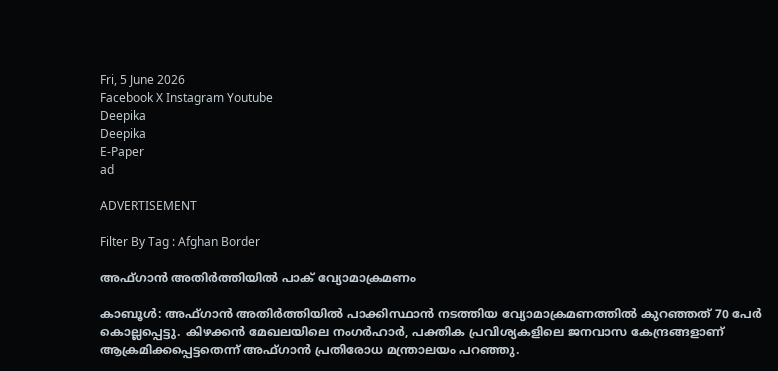Fri, 5 June 2026
Facebook X Instagram Youtube
Deepika
Deepika
E-Paper
ad

ADVERTISEMENT

Filter By Tag : Afghan Border

അഫ്ഗാൻ അതിർ‌ത്തിയിൽ പാക് വ്യോമാക്രമണം

കാബൂൾ: അഫ്ഗാൻ അതിർ‌ത്തിയിൽ പാക്കിസ്ഥാൻ നടത്തിയ വ്യോമാക്രമണത്തിൽ കുറഞ്ഞത് 70 പേർ കൊല്ലപ്പെട്ടു. കിഴക്കൻ മേഖലയിലെ നംഗർഹാർ, പക്തിക പ്രവിശ്യകളിലെ ജനവാസ കേന്ദ്രങ്ങളാണ് ആക്രമിക്കപ്പെട്ടതെന്ന് അഫ്ഗാൻ പ്രതിരോധ മന്ത്രാലയം പറഞ്ഞു.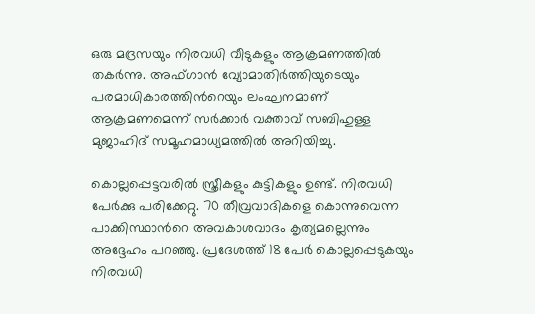ഒരു മദ്രസയും നിരവധി വീടുകളും ആക്രമണത്തിൽ തകർന്നു. അഫ്ഗാൻ വ്യോമാതിർത്തിയുടെയും പരമാധികാരത്തിന്‍റെയും ലംഘനമാണ് ആക്രമണമെന്ന് സർക്കാർ വക്താവ് സബിഹുള്ള മുജാഹിദ് സമൂഹമാധ്യമത്തിൽ അറിയിച്ചു.

കൊല്ലപ്പെട്ടവരിൽ സ്ത്രീകളും കുട്ടികളും ഉണ്ട്. നിരവധി പേർക്കു പരിക്കേറ്റു. 70 തീവ്രവാദികളെ കൊന്നുവെന്ന പാക്കിസ്ഥാന്‍റെ അവകാശവാദം കൃത്യമല്ലെന്നും അദ്ദേഹം പറഞ്ഞു. പ്രദേശത്ത് 18 പേർ കൊല്ലപ്പെടുകയും നിരവധി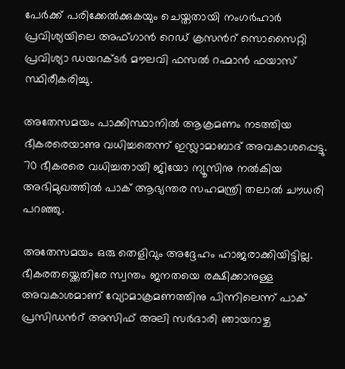പേർക്ക് പരിക്കേൽക്കുകയും ചെയ്തതായി നംഗർഹാർ പ്രവിശ്യയിലെ അഫ്ഗാൻ റെഡ് ക്രസന്‍റ് സൊസൈറ്റി പ്രവിശ്യാ ഡയറക്ടർ മൗലവി ഫസൽ റഹ്മാൻ ഫയാസ് സ്ഥിരീകരിച്ചു.

അതേസമയം പാക്കിസ്ഥാനിൽ ആക്രമണം നടത്തിയ ഭീകരരെയാണു വധിച്ചതെന്ന് ഇസ്ലാമാബാദ് അവകാശപ്പെട്ടു. 70 ഭീകരരെ വധിച്ചതായി ജിയോ ന്യൂസിനു നൽകിയ അഭിമുഖത്തിൽ പാക് ആഭ്യന്തര സഹമന്ത്രി തലാൽ ചൗധരി പറഞ്ഞു.

അതേസമയം ഒരു തെളിവും അദ്ദേഹം ഹാജരാക്കിയിട്ടില്ല. ഭീകരതയ്ക്കെതിരേ സ്വന്തം ജനതയെ രക്ഷിക്കാനുള്ള അവകാശമാണ് വ്യോമാക്രമണത്തിനു പിന്നിലെന്ന് പാക് പ്രസിഡന്‍റ് അസിഫ് അലി സർദാരി ഞായറാഴ്ച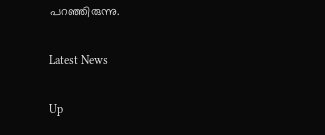പറഞ്ഞിരുന്നു.

Latest News

Up